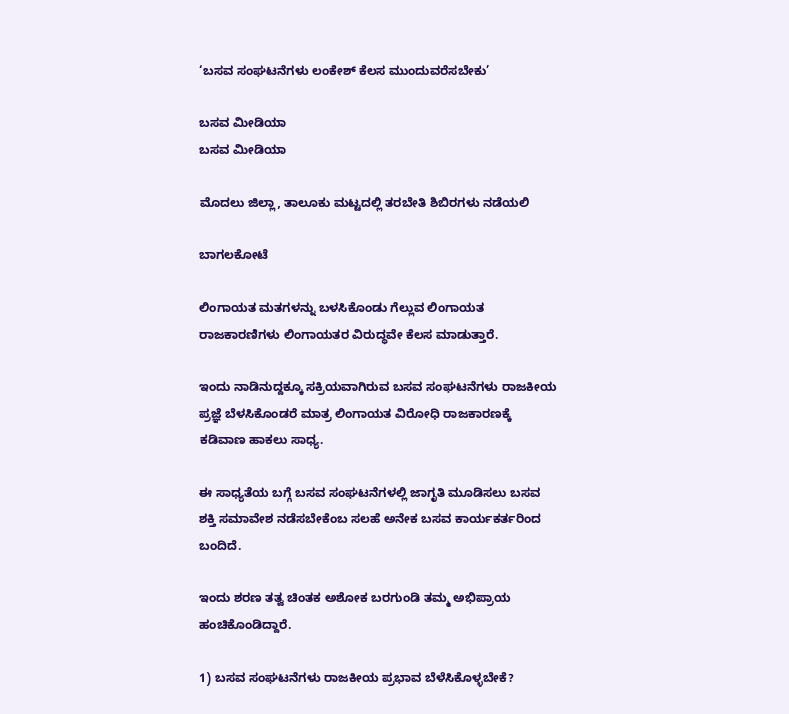‘ಬಸವ ಸಂಘಟನೆಗಳು ಲಂಕೇಶ್ ಕೆಲಸ ಮುಂದುವರೆಸಬೇಕು’

ಬಸವ ಮೀಡಿಯಾ
ಬಸವ ಮೀಡಿಯಾ

ಮೊದಲು ಜಿಲ್ಲಾ, ತಾಲೂಕು ಮಟ್ಟದಲ್ಲಿ ತರಬೇತಿ ಶಿಬಿರಗಳು ನಡೆಯಲಿ

ಬಾಗಲಕೋಟೆ

ಲಿಂಗಾಯತ ಮತಗಳನ್ನು ಬಳಸಿಕೊಂಡು ಗೆಲ್ಲುವ ಲಿಂಗಾಯತ ರಾಜಕಾರಣಿಗಳು ಲಿಂಗಾಯತರ ವಿರುದ್ಧವೇ ಕೆಲಸ ಮಾಡುತ್ತಾರೆ.

ಇಂದು ನಾಡಿನುದ್ದಕ್ಕೂ ಸಕ್ರಿಯವಾಗಿರುವ ಬಸವ ಸಂಘಟನೆಗಳು ರಾಜಕೀಯ ಪ್ರಜ್ಞೆ ಬೆಳಸಿಕೊಂಡರೆ ಮಾತ್ರ ಲಿಂಗಾಯತ ವಿರೋಧಿ ರಾಜಕಾರಣಕ್ಕೆ ಕಡಿವಾಣ ಹಾಕಲು ಸಾಧ್ಯ.

ಈ ಸಾಧ್ಯತೆಯ ಬಗ್ಗೆ ಬಸವ ಸಂಘಟನೆಗಳಲ್ಲಿ ಜಾಗೃತಿ ಮೂಡಿಸಲು ಬಸವ ಶಕ್ತಿ ಸಮಾವೇಶ ನಡೆಸಬೇಕೆಂಬ ಸಲಹೆ ಅನೇಕ ಬಸವ ಕಾರ್ಯಕರ್ತರಿಂದ ಬಂದಿದೆ.

ಇಂದು ಶರಣ ತತ್ವ ಚಿಂತಕ ಅಶೋಕ ಬರಗುಂಡಿ ತಮ್ಮ ಅಭಿಪ್ರಾಯ ಹಂಚಿಕೊಂಡಿದ್ದಾರೆ.

1) ಬಸವ ಸಂಘಟನೆಗಳು ರಾಜಕೀಯ ಪ್ರಭಾವ ಬೆಳೆಸಿಕೊಳ್ಳಬೇಕೆ?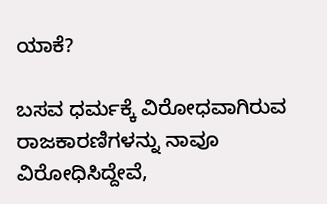ಯಾಕೆ?

ಬಸವ ಧರ್ಮಕ್ಕೆ ವಿರೋಧವಾಗಿರುವ ರಾಜಕಾರಣಿಗಳನ್ನು ನಾವೂ ವಿರೋಧಿಸಿದ್ದೇವೆ,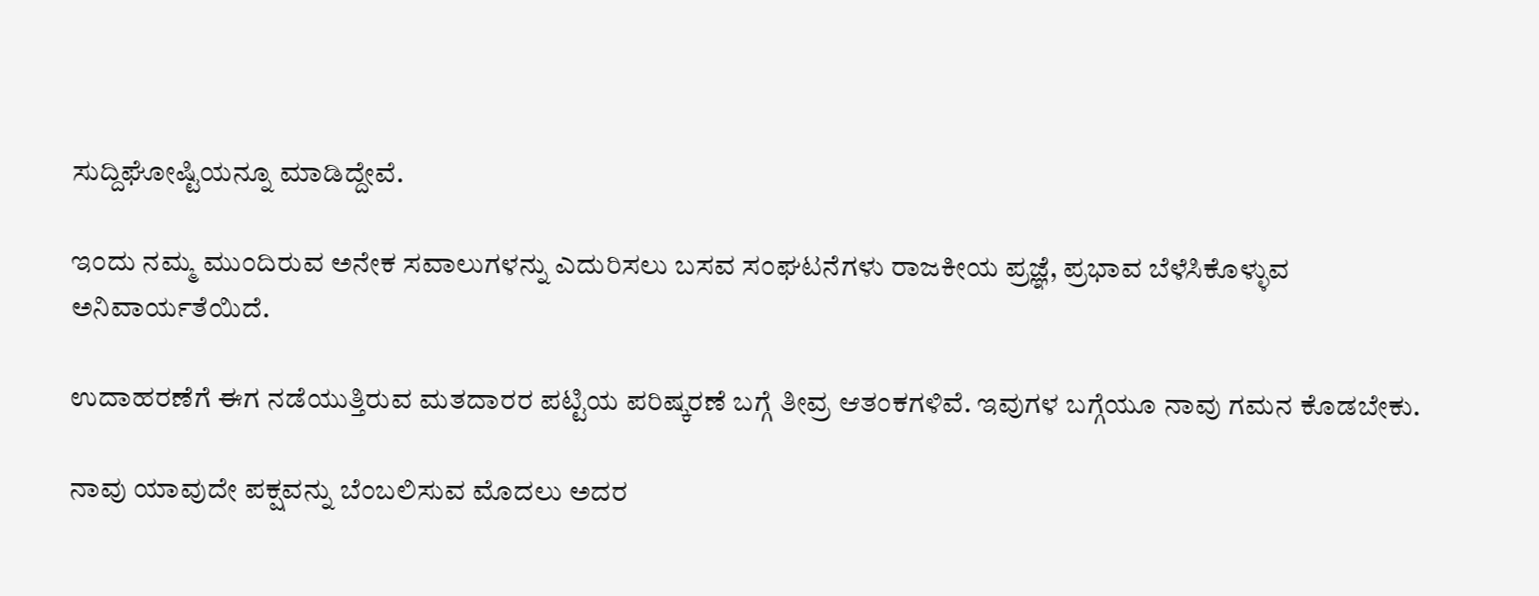ಸುದ್ದಿಘೋಷ್ಟಿಯನ್ನೂ ಮಾಡಿದ್ದೇವೆ.

ಇಂದು ನಮ್ಮ ಮುಂದಿರುವ ಅನೇಕ ಸವಾಲುಗಳನ್ನು ಎದುರಿಸಲು ಬಸವ ಸಂಘಟನೆಗಳು ರಾಜಕೀಯ ಪ್ರಜ್ಞೆ, ಪ್ರಭಾವ ಬೆಳೆಸಿಕೊಳ್ಳುವ ಅನಿವಾರ್ಯತೆಯಿದೆ.

ಉದಾಹರಣೆಗೆ ಈಗ ನಡೆಯುತ್ತಿರುವ ಮತದಾರರ ಪಟ್ಟಿಯ ಪರಿಷ್ಕರಣೆ ಬಗ್ಗೆ ತೀವ್ರ ಆತಂಕಗಳಿವೆ. ಇವುಗಳ ಬಗ್ಗೆಯೂ ನಾವು ಗಮನ ಕೊಡಬೇಕು.

ನಾವು ಯಾವುದೇ ಪಕ್ಷವನ್ನು ಬೆಂಬಲಿಸುವ ಮೊದಲು ಅದರ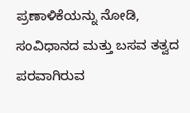ಪ್ರಣಾಳಿಕೆಯನ್ನು ನೋಡಿ, ಸಂವಿಧಾನದ ಮತ್ತು ಬಸವ ತತ್ವದ ಪರವಾಗಿರುವ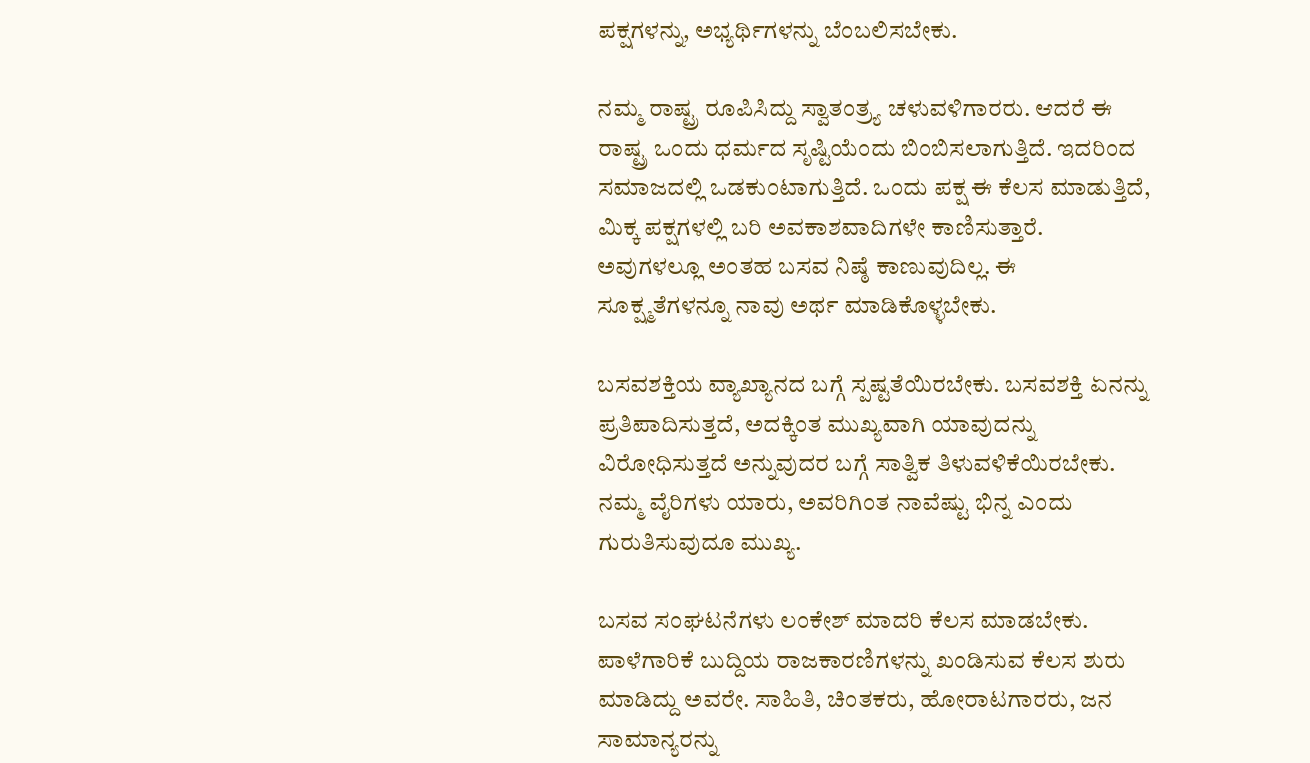ಪಕ್ಷಗಳನ್ನು, ಅಭ್ಯರ್ಥಿಗಳನ್ನು ಬೆಂಬಲಿಸಬೇಕು.

ನಮ್ಮ ರಾಷ್ಟ್ರ ರೂಪಿಸಿದ್ದು ಸ್ವಾತಂತ್ರ್ಯ ಚಳುವಳಿಗಾರರು. ಆದರೆ ಈ ರಾಷ್ಟ್ರ ಒಂದು ಧರ್ಮದ ಸೃಷ್ಟಿಯೆಂದು ಬಿಂಬಿಸಲಾಗುತ್ತಿದೆ. ಇದರಿಂದ ಸಮಾಜದಲ್ಲಿ ಒಡಕುಂಟಾಗುತ್ತಿದೆ. ಒಂದು ಪಕ್ಷ ಈ ಕೆಲಸ ಮಾಡುತ್ತಿದೆ, ಮಿಕ್ಕ ಪಕ್ಷಗಳಲ್ಲಿ ಬರಿ ಅವಕಾಶವಾದಿಗಳೇ ಕಾಣಿಸುತ್ತಾರೆ. ಅವುಗಳಲ್ಲೂ ಅಂತಹ ಬಸವ ನಿಷ್ಠೆ ಕಾಣುವುದಿಲ್ಲ. ಈ ಸೂಕ್ಷ್ಮತೆಗಳನ್ನೂ ನಾವು ಅರ್ಥ ಮಾಡಿಕೊಳ್ಳಬೇಕು.

ಬಸವಶಕ್ತಿಯ ವ್ಯಾಖ್ಯಾನದ ಬಗ್ಗೆ ಸ್ಪಷ್ಟತೆಯಿರಬೇಕು. ಬಸವಶಕ್ತಿ ಏನನ್ನು ಪ್ರತಿಪಾದಿಸುತ್ತದೆ, ಅದಕ್ಕಿಂತ ಮುಖ್ಯವಾಗಿ ಯಾವುದನ್ನು ವಿರೋಧಿಸುತ್ತದೆ ಅನ್ನುವುದರ ಬಗ್ಗೆ ಸಾತ್ವಿಕ ತಿಳುವಳಿಕೆಯಿರಬೇಕು. ನಮ್ಮ ವೈರಿಗಳು ಯಾರು, ಅವರಿಗಿಂತ ನಾವೆಷ್ಟು ಭಿನ್ನ ಎಂದು ಗುರುತಿಸುವುದೂ ಮುಖ್ಯ.

ಬಸವ ಸಂಘಟನೆಗಳು ಲಂಕೇಶ್ ಮಾದರಿ ಕೆಲಸ ಮಾಡಬೇಕು. ಪಾಳೆಗಾರಿಕೆ ಬುದ್ದಿಯ ರಾಜಕಾರಣಿಗಳನ್ನು ಖಂಡಿಸುವ ಕೆಲಸ ಶುರು ಮಾಡಿದ್ದು ಅವರೇ. ಸಾಹಿತಿ, ಚಿಂತಕರು, ಹೋರಾಟಗಾರರು, ಜನ ಸಾಮಾನ್ಯರನ್ನು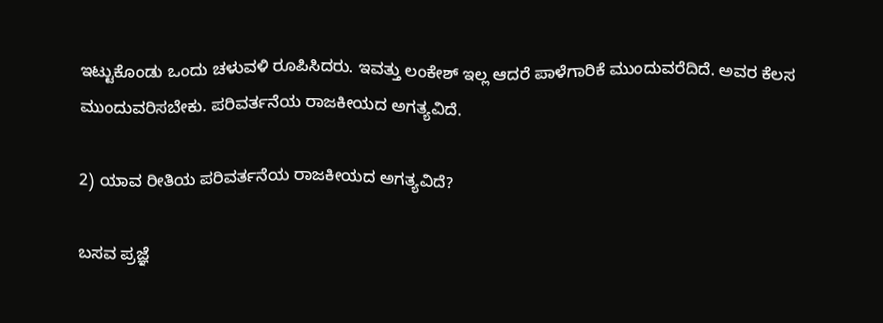ಇಟ್ಟುಕೊಂಡು ಒಂದು ಚಳುವಳಿ ರೂಪಿಸಿದರು. ಇವತ್ತು ಲಂಕೇಶ್ ಇಲ್ಲ ಆದರೆ ಪಾಳೆಗಾರಿಕೆ ಮುಂದುವರೆದಿದೆ. ಅವರ ಕೆಲಸ ಮುಂದುವರಿಸಬೇಕು. ಪರಿವರ್ತನೆಯ ರಾಜಕೀಯದ ಅಗತ್ಯವಿದೆ.

2) ಯಾವ ರೀತಿಯ ಪರಿವರ್ತನೆಯ ರಾಜಕೀಯದ ಅಗತ್ಯವಿದೆ?

ಬಸವ ಪ್ರಜ್ಞೆ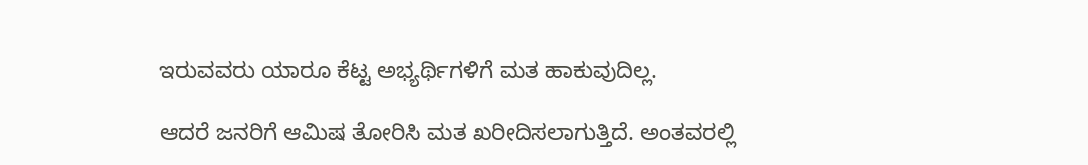ಇರುವವರು ಯಾರೂ ಕೆಟ್ಟ ಅಭ್ಯರ್ಥಿಗಳಿಗೆ ಮತ ಹಾಕುವುದಿಲ್ಲ.

ಆದರೆ ಜನರಿಗೆ ಆಮಿಷ ತೋರಿಸಿ ಮತ ಖರೀದಿಸಲಾಗುತ್ತಿದೆ. ಅಂತವರಲ್ಲಿ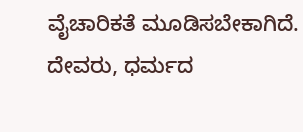ವೈಚಾರಿಕತೆ ಮೂಡಿಸಬೇಕಾಗಿದೆ. ದೇವರು, ಧರ್ಮದ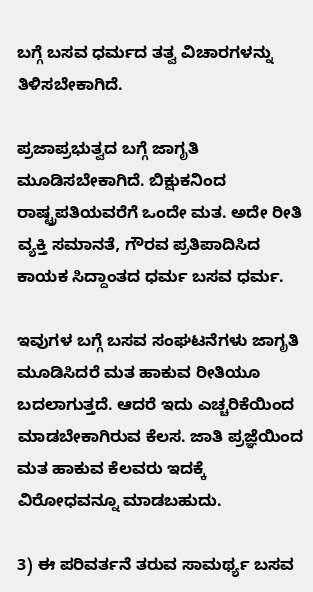ಬಗ್ಗೆ ಬಸವ ಧರ್ಮದ ತತ್ವ ವಿಚಾರಗಳನ್ನು ತಿಳಿಸಬೇಕಾಗಿದೆ.

ಪ್ರಜಾಪ್ರಭುತ್ವದ ಬಗ್ಗೆ ಜಾಗೃತಿ ಮೂಡಿಸಬೇಕಾಗಿದೆ. ಬಿಕ್ಷುಕನಿಂದ ರಾಷ್ಟ್ರಪತಿಯವರೆಗೆ ಒಂದೇ ಮತ. ಅದೇ ರೀತಿ ವ್ಯಕ್ತಿ ಸಮಾನತೆ, ಗೌರವ ಪ್ರತಿಪಾದಿಸಿದ ಕಾಯಕ ಸಿದ್ದಾಂತದ ಧರ್ಮ ಬಸವ ಧರ್ಮ.

ಇವುಗಳ ಬಗ್ಗೆ ಬಸವ ಸಂಘಟನೆಗಳು ಜಾಗೃತಿ ಮೂಡಿಸಿದರೆ ಮತ ಹಾಕುವ ರೀತಿಯೂ ಬದಲಾಗುತ್ತದೆ. ಆದರೆ ಇದು ಎಚ್ಚರಿಕೆಯಿಂದ ಮಾಡಬೇಕಾಗಿರುವ ಕೆಲಸ. ಜಾತಿ ಪ್ರಜ್ಞೆಯಿಂದ ಮತ ಹಾಕುವ ಕೆಲವರು ಇದಕ್ಕೆ ವಿರೋಧವನ್ನೂ ಮಾಡಬಹುದು.

3) ಈ ಪರಿವರ್ತನೆ ತರುವ ಸಾಮರ್ಥ್ಯ ಬಸವ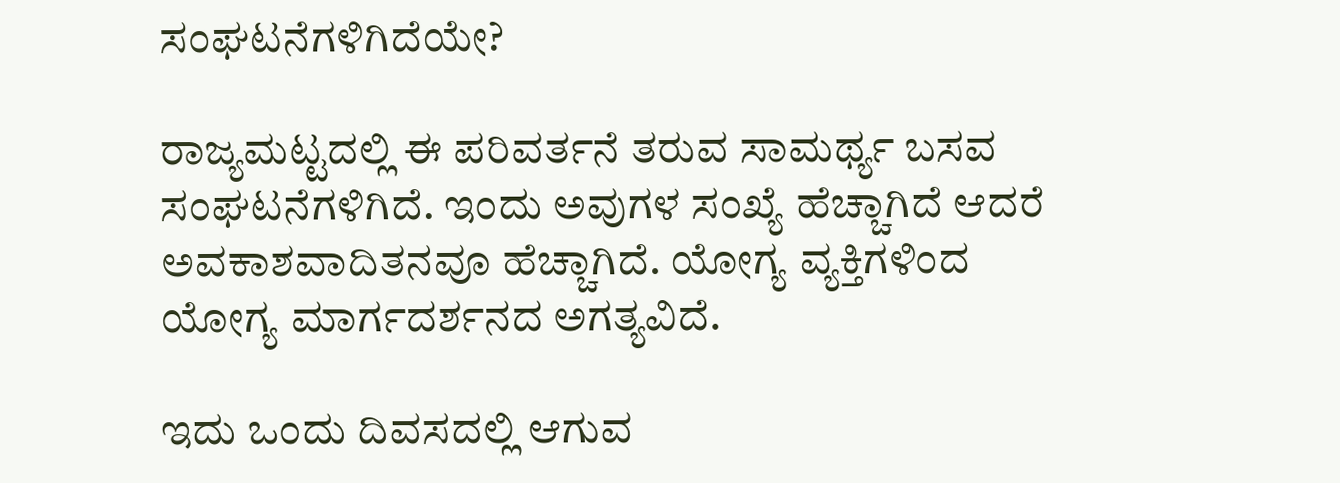ಸಂಘಟನೆಗಳಿಗಿದೆಯೇ?

ರಾಜ್ಯಮಟ್ಟದಲ್ಲಿ ಈ ಪರಿವರ್ತನೆ ತರುವ ಸಾಮರ್ಥ್ಯ ಬಸವ ಸಂಘಟನೆಗಳಿಗಿದೆ. ಇಂದು ಅವುಗಳ ಸಂಖ್ಯೆ ಹೆಚ್ಚಾಗಿದೆ ಆದರೆ ಅವಕಾಶವಾದಿತನವೂ ಹೆಚ್ಚಾಗಿದೆ. ಯೋಗ್ಯ ವ್ಯಕ್ತಿಗಳಿಂದ ಯೋಗ್ಯ ಮಾರ್ಗದರ್ಶನದ ಅಗತ್ಯವಿದೆ.

ಇದು ಒಂದು ದಿವಸದಲ್ಲಿ ಆಗುವ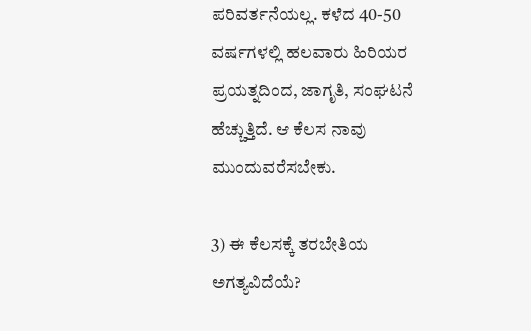ಪರಿವರ್ತನೆಯಲ್ಲ. ಕಳೆದ 40-50 ವರ್ಷಗಳಲ್ಲಿ ಹಲವಾರು ಹಿರಿಯರ ಪ್ರಯತ್ನದಿಂದ, ಜಾಗೃತಿ, ಸಂಘಟನೆ ಹೆಚ್ಚುತ್ತಿದೆ. ಆ ಕೆಲಸ ನಾವು ಮುಂದುವರೆಸಬೇಕು.

3) ಈ ಕೆಲಸಕ್ಕೆ ತರಬೇತಿಯ ಅಗತ್ಯವಿದೆಯೆ?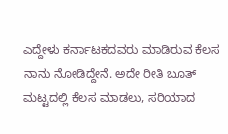ಎದ್ದೇಳು ಕರ್ನಾಟಕದವರು ಮಾಡಿರುವ ಕೆಲಸ ನಾನು ನೋಡಿದ್ದೇನೆ. ಅದೇ ರೀತಿ ಬೂತ್ ಮಟ್ಟದಲ್ಲಿ ಕೆಲಸ ಮಾಡಲು, ಸರಿಯಾದ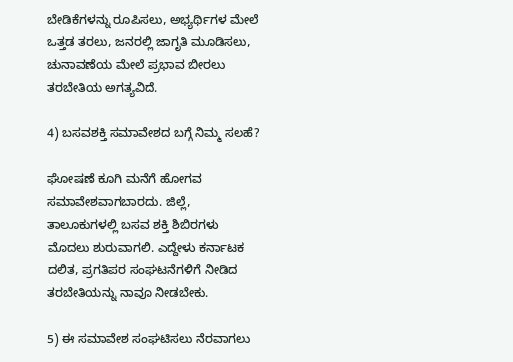ಬೇಡಿಕೆಗಳನ್ನು ರೂಪಿಸಲು, ಅಭ್ಯರ್ಥಿಗಳ ಮೇಲೆ ಒತ್ತಡ ತರಲು, ಜನರಲ್ಲಿ ಜಾಗೃತಿ ಮೂಡಿಸಲು, ಚುನಾವಣೆಯ ಮೇಲೆ ಪ್ರಭಾವ ಬೀರಲು ತರಬೇತಿಯ ಅಗತ್ಯವಿದೆ.

4) ಬಸವಶಕ್ತಿ ಸಮಾವೇಶದ ಬಗ್ಗೆ ನಿಮ್ಮ ಸಲಹೆ?

ಘೋಷಣೆ ಕೂಗಿ ಮನೆಗೆ ಹೋಗವ ಸಮಾವೇಶವಾಗಬಾರದು. ಜಿಲ್ಲೆ, ತಾಲೂಕುಗಳಲ್ಲಿ ಬಸವ ಶಕ್ತಿ ಶಿಬಿರಗಳು ಮೊದಲು ಶುರುವಾಗಲಿ. ಎದ್ದೇಳು ಕರ್ನಾಟಕ ದಲಿತ, ಪ್ರಗತಿಪರ ಸಂಘಟನೆಗಳಿಗೆ ನೀಡಿದ ತರಬೇತಿಯನ್ನು ನಾವೂ ನೀಡಬೇಕು.

5) ಈ ಸಮಾವೇಶ ಸಂಘಟಿಸಲು ನೆರವಾಗಲು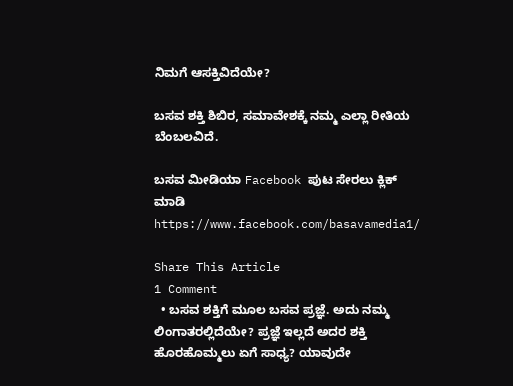ನಿಮಗೆ ಆಸಕ್ತಿವಿದೆಯೇ?

ಬಸವ ಶಕ್ತಿ ಶಿಬಿರ, ಸಮಾವೇಶಕ್ಕೆ ನಮ್ಮ ಎಲ್ಲಾ ರೀತಿಯ ಬೆಂಬಲವಿದೆ.

ಬಸವ ಮೀಡಿಯಾ Facebook ಪುಟ ಸೇರಲು ಕ್ಲಿಕ್ ಮಾಡಿ
https://www.facebook.com/basavamedia1/

Share This Article
1 Comment
  • ಬಸವ ಶಕ್ತಿಗೆ ಮೂಲ ಬಸವ ಪ್ರಜ್ಞೆ. ಅದು ನಮ್ಮ ಲಿಂಗಾತರಲ್ಲಿದೆಯೇ? ಪ್ರಜ್ಞೆ ಇಲ್ಲದೆ ಅದರ ಶಕ್ತಿ ಹೊರಹೊಮ್ಮಲು ಏಗೆ ಸಾಧ್ಯ? ಯಾವುದೇ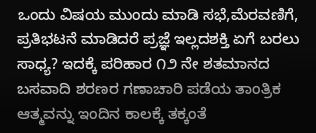ಒಂದು ವಿಷಯ ಮುಂದು ಮಾಡಿ ಸಭೆ,ಮೆರವಣಿಗೆ, ಪ್ರತಿಭಟನೆ ಮಾಡಿದರೆ ಪ್ರಜ್ಞೆ ಇಲ್ಲದ‌ಶಕ್ತಿ ಏಗೆ ಬರಲು ಸಾಧ್ಯ? ಇದಕ್ಕೆ ಪರಿಹಾರ ೧೨ ನೇ ಶತಮಾನದ ಬಸವಾದಿ ಶರಣರ ಗಣಾಚಾರಿ ಪಡೆಯ ತಾಂತ್ರಿಕ ಆತ್ಮವನ್ನು ಇಂದಿನ ಕಾಲಕ್ಕೆ ತಕ್ಕಂತೆ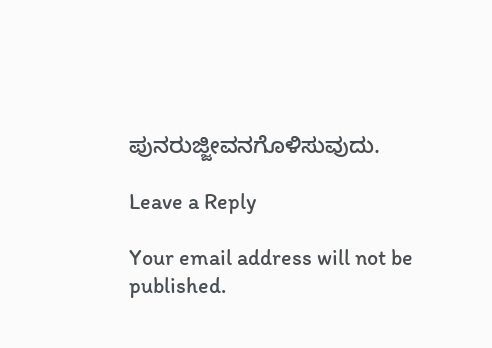ಪುನರುಜ್ಜೀವನಗೊಳಿಸುವುದು.

Leave a Reply

Your email address will not be published.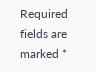Required fields are marked *